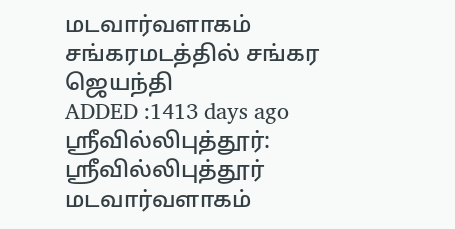மடவார்வளாகம் சங்கரமடத்தில் சங்கர ஜெயந்தி
ADDED :1413 days ago
ஸ்ரீவில்லிபுத்தூர்: ஸ்ரீவில்லிபுத்தூர் மடவார்வளாகம்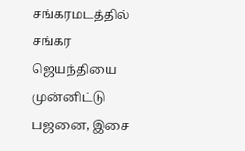சங்கரமடத்தில் சங்கர ஜெயந்தியை முன்னிட்டு பஜனை, இசை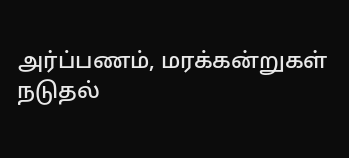அர்ப்பணம், மரக்கன்றுகள் நடுதல்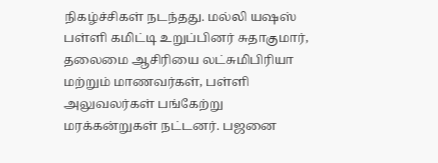நிகழ்ச்சிகள் நடந்தது. மல்லி யஷஸ் பள்ளி கமிட்டி உறுப்பினர் சுதாகுமார், தலைமை ஆசிரியை லட்சுமிபிரியா மற்றும் மாணவர்கள், பள்ளி அலுவலர்கள் பங்கேற்று மரக்கன்றுகள் நட்டனர். பஜனை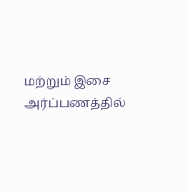மற்றும் இசை அர்ப்பணத்தில்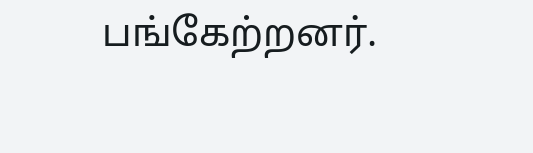பங்கேற்றனர்.